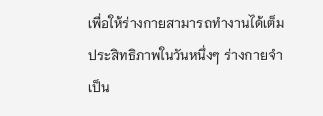เพื่อให้ร่างกายสามารถทำงานได้เต็มประสิทธิภาพในวันหนึ่งๆ ร่างกายจำเป็น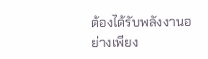ต้องได้รับพลังงานอย่างเพียง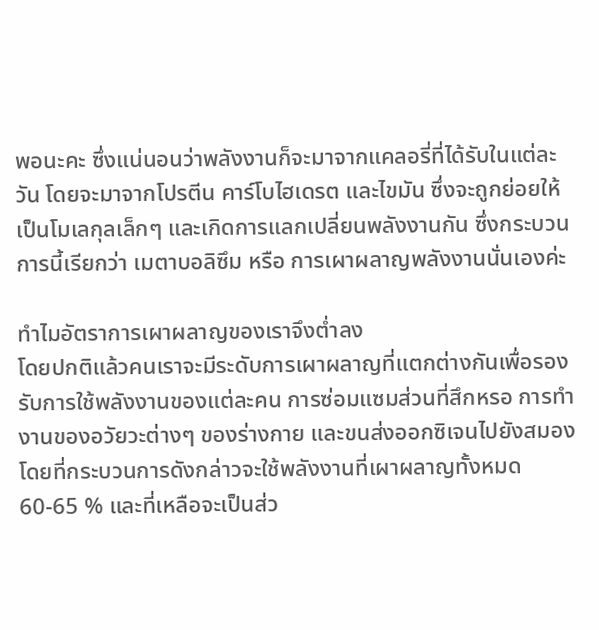พอนะคะ ซึ่งแน่นอนว่าพลังงานก็จะมาจากแคลอรี่ที่ได้รับในแต่ละวัน โดยจะมาจากโปรตีน คาร์โบไฮเดรต และไขมัน ซึ่งจะถูกย่อยให้เป็นโมเลกุลเล็กๆ และเกิดการแลกเปลี่ยนพลังงานกัน ซึ่งกระบวนการนี้เรียกว่า เมตาบอลิซึม หรือ การเผาผลาญพลังงานนั่นเองค่ะ

ทำไมอัตราการเผาผลาญของเราจึงต่ำลง
โดยปกติแล้วคนเราจะมีระดับการเผาผลาญที่แตกต่างกันเพื่อรองรับการใช้พลังงานของแต่ละคน การซ่อมแซมส่วนที่สึกหรอ การทำงานของอวัยวะต่างๆ ของร่างกาย และขนส่งออกซิเจนไปยังสมอง โดยที่กระบวนการดังกล่าวจะใช้พลังงานที่เผาผลาญทั้งหมด 60-65 % และที่เหลือจะเป็นส่ว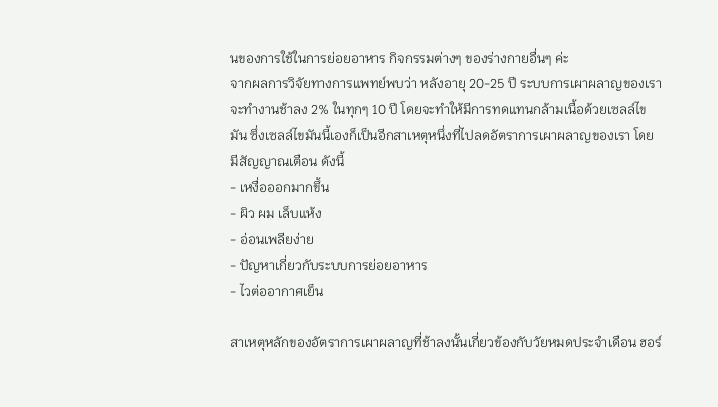นของการใช้ในการย่อยอาหาร กิจกรรมต่างๆ ของร่างกายอื่นๆ ค่ะ
จากผลการวิจัยทางการแพทย์พบว่า หลังอายุ 20-25 ปี ระบบการเผาผลาญของเราจะทำงานช้าลง 2% ในทุกๆ 10 ปี โดยจะทำให้มีการทดแทนกล้ามเนื้อด้วยเซลล์ไขมัน ซึ่งเซลล์ไขมันนี้เองก็เป็นอีกสาเหตุหนึ่งที่ไปลดอัตราการเผาผลาญของเรา โดยมีสัญญาณเตือน ดังนี้
- เหงื่อออกมากขึ้น
- ผิว ผม เล็บแห้ง
- อ่อนเพลียง่าย
- ปัญหาเกี่ยวกับระบบการย่อยอาหาร
- ไวต่ออากาศเย็น

สาเหตุหลักของอัตราการเผาผลาญที่ช้าลงนั้นเกี่ยวข้องกับวัยหมดประจำเดือน ฮอร์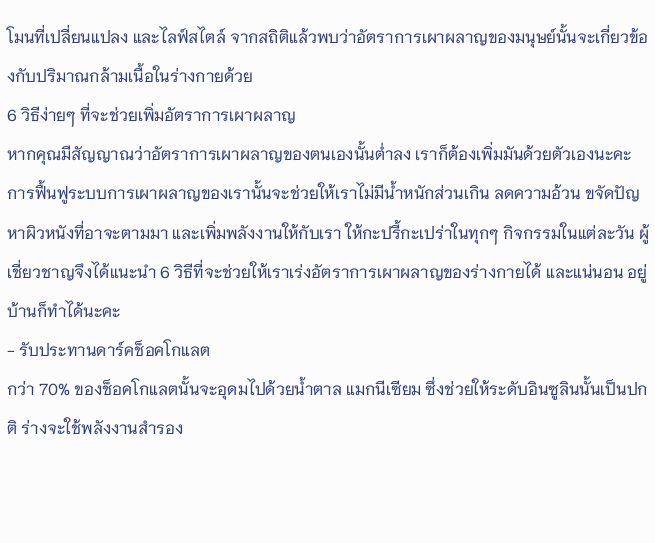โมนที่เปลี่ยนแปลง และไลฟ์สไตล์ จากสถิติแล้วพบว่าอัตราการเผาผลาญของมนุษย์นั้นจะเกี่ยวข้องกับปริมาณกล้ามเนื้อในร่างกายด้วย
6 วิธีง่ายๆ ที่จะช่วยเพิ่มอัตราการเผาผลาญ
หากคุณมีสัญญาณว่าอัตราการเผาผลาญของตนเองนั้นต่ำลง เราก็ต้องเพิ่มมันด้วยตัวเองนะคะ การฟื้นฟูระบบการเผาผลาญของเรานั้นจะช่วยให้เราไม่มีน้ำหนักส่วนเกิน ลดความอ้วน ขจัดปัญหาผิวหนังที่อาจะตามมา และเพิ่มพลังงานให้กับเรา ให้กะปรี้กะเปร่าในทุกๆ กิจกรรมในแต่ละวัน ผู้เชี่ยวชาญจึงได้แนะนำ 6 วิธีที่จะช่วยให้เราเร่งอัตราการเผาผลาญของร่างกายได้ และแน่นอน อยู่บ้านก็ทำได้นะคะ
- รับประทานดาร์คช็อคโกแลต
กว่า 70% ของช็อคโกแลตนั้นจะอุดมไปด้วยน้ำตาล แมกนีเซียม ซึ่งช่วยให้ระดับอินซูลินนั้นเป็นปกติ ร่างจะใช้พลังงานสำรอง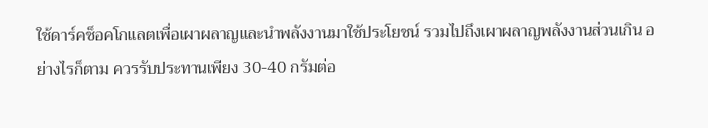ใช้ดาร์คช็อคโกแลตเพื่อเผาผลาญและนำพลังงานมาใช้ประโยชน์ รวมไปถึงเผาผลาญพลังงานส่วนเกิน อย่างไรก็ตาม ควรรับประทานเพียง 30-40 กรัมต่อ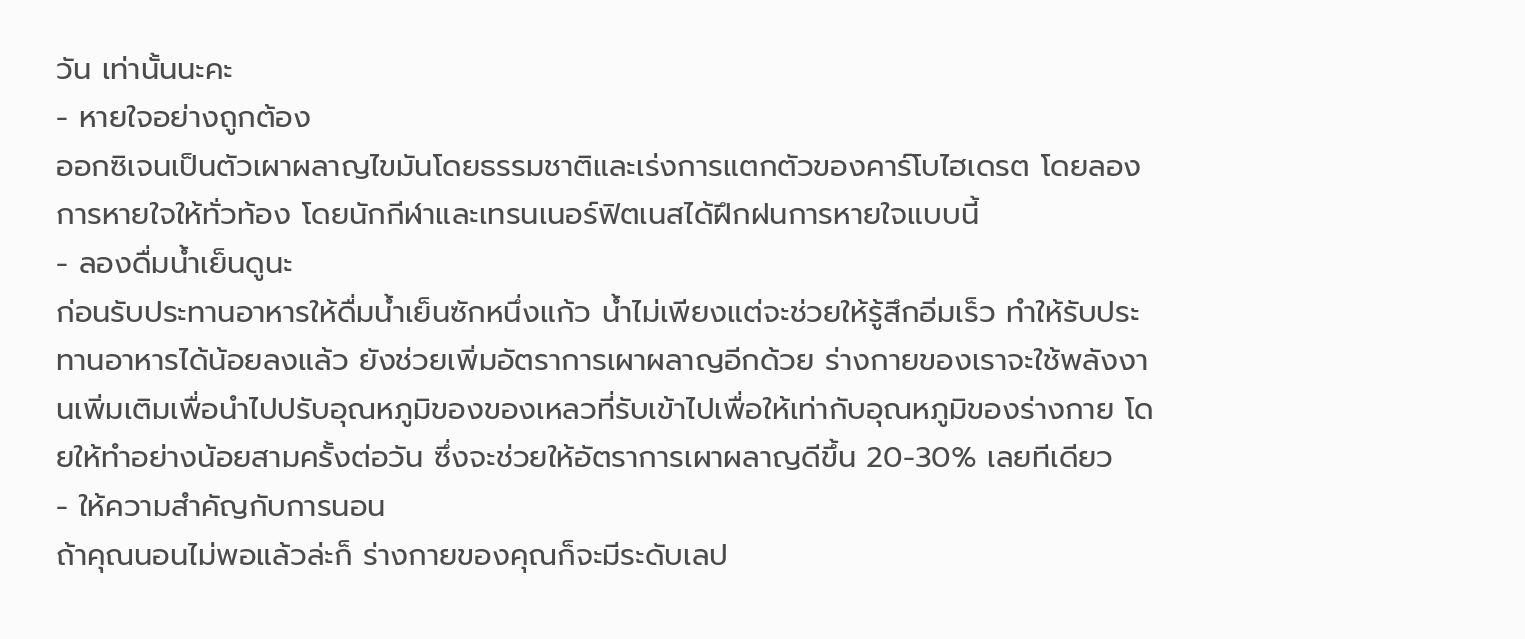วัน เท่านั้นนะคะ
- หายใจอย่างถูกต้อง
ออกซิเจนเป็นตัวเผาผลาญไขมันโดยธรรมชาติและเร่งการแตกตัวของคาร์โบไฮเดรต โดยลองการหายใจให้ทั่วท้อง โดยนักกีฬาและเทรนเนอร์ฟิตเนสได้ฝึกฝนการหายใจแบบนี้
- ลองดื่มน้ำเย็นดูนะ
ก่อนรับประทานอาหารให้ดื่มน้ำเย็นซักหนึ่งแก้ว น้ำไม่เพียงแต่จะช่วยให้รู้สึกอิ่มเร็ว ทำให้รับประทานอาหารได้น้อยลงแล้ว ยังช่วยเพิ่มอัตราการเผาผลาญอีกด้วย ร่างกายของเราจะใช้พลังงานเพิ่มเติมเพื่อนำไปปรับอุณหภูมิของของเหลวที่รับเข้าไปเพื่อให้เท่ากับอุณหภูมิของร่างกาย โดยให้ทำอย่างน้อยสามครั้งต่อวัน ซึ่งจะช่วยให้อัตราการเผาผลาญดีขึ้น 20-30% เลยทีเดียว
- ให้ความสำคัญกับการนอน
ถ้าคุณนอนไม่พอแล้วล่ะก็ ร่างกายของคุณก็จะมีระดับเลป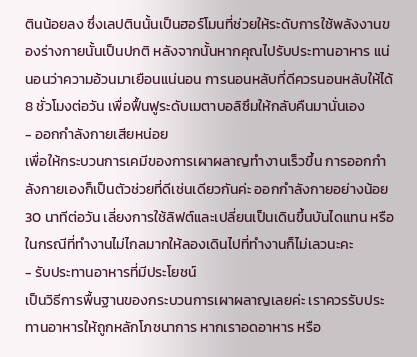ตินน้อยลง ซึ่งเลปตินนั้นเป็นฮอร์โมนที่ช่วยให้ระดับการใช้พลังงานของร่างกายนั้นเป็นปกติ หลังจากนั้นหากคุณไปรับประทานอาหาร แน่นอนว่าความอ้วนมาเยือนแน่นอน การนอนหลับที่ดีควรนอนหลับให้ได้ 8 ชั่วโมงต่อวัน เพื่อฟื้นฟูระดับเมตาบอลิซึมให้กลับคืนมานั่นเอง
- ออกกำลังกายเสียหน่อย
เพื่อให้กระบวนการเคมีของการเผาผลาญทำงานเร็วขึ้น การออกกำลังกายเองก็เป็นตัวช่วยที่ดีเช่นเดียวกันค่ะ ออกกำลังกายอย่างน้อย 30 นาทีต่อวัน เลี่ยงการใช้ลิฟต์และเปลี่ยนเป็นเดินขึ้นบันไดแทน หรือในกรณีที่ทำงานไม่ไกลมากให้ลองเดินไปที่ทำงานก็ไม่เลวนะคะ
- รับประทานอาหารที่มีประโยชน์
เป็นวิธีการพื้นฐานของกระบวนการเผาผลาญเลยค่ะ เราควรรับประทานอาหารให้ถูกหลักโภชนาการ หากเราอดอาหาร หรือ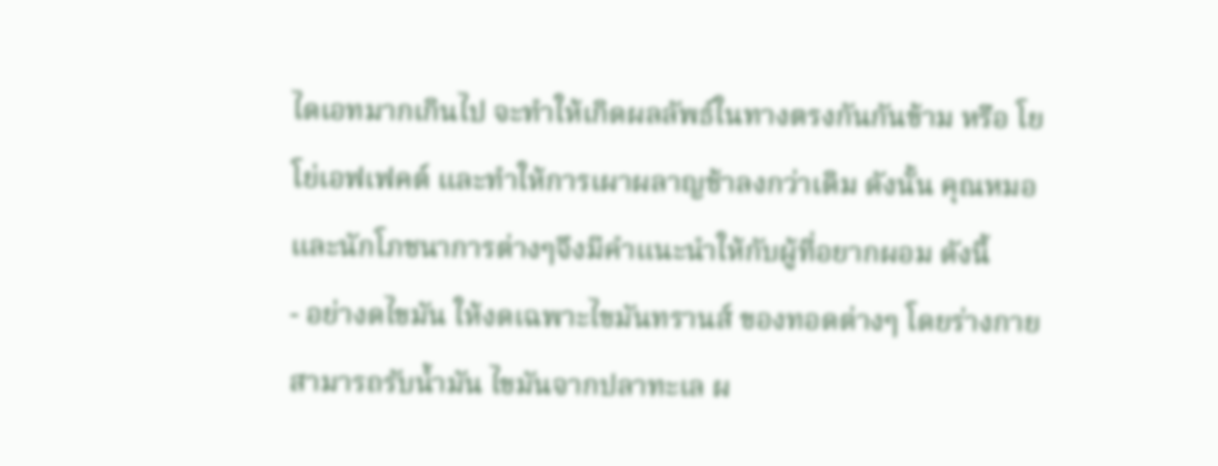ไดเอทมากเกินไป จะทำให้เกิดผลลัพธ์ในทางตรงกันกันข้าม หรือ โยโย่เอฟเฟคต์ และทำให้การเผาผลาญช้าลงกว่าเดิม ดังนั้น คุณหมอและนักโภชนาการต่างๆจึงมีคำแนะนำให้กับผู้ที่อยากผอม ดังนี้
- อย่างดไขมัน ให้งดเฉพาะไขมันทรานส์ ของทอดต่างๆ โดยร่างกายสามารถรับน้ำมัน ไขมันจากปลาทะเล ผ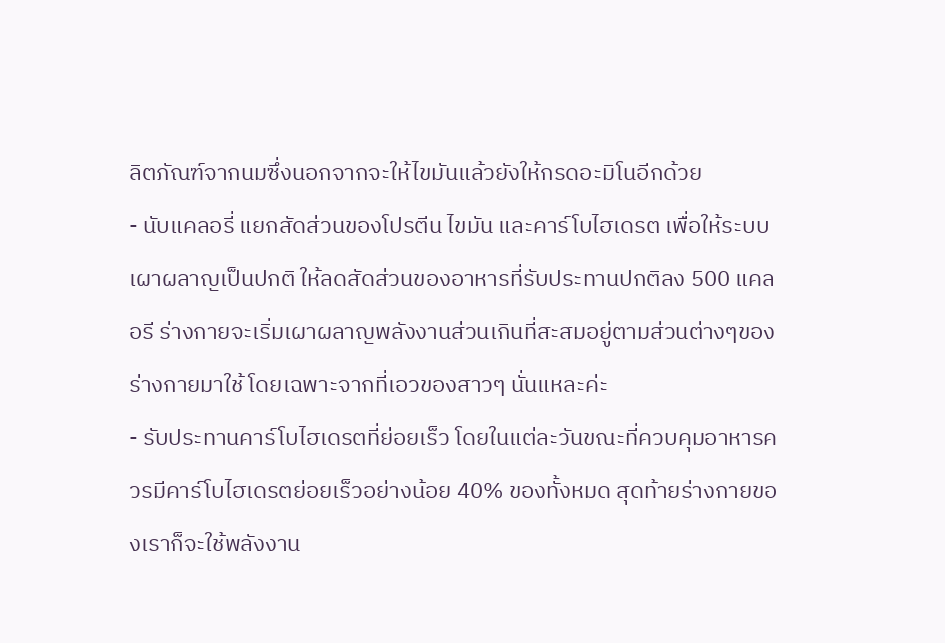ลิตภัณฑ์จากนมซึ่งนอกจากจะให้ไขมันแล้วยังให้กรดอะมิโนอีกด้วย
- นับแคลอรี่ แยกสัดส่วนของโปรตีน ไขมัน และคาร์โบไฮเดรต เพื่อให้ระบบเผาผลาญเป็นปกติ ให้ลดสัดส่วนของอาหารที่รับประทานปกติลง 500 แคลอรี ร่างกายจะเริ่มเผาผลาญพลังงานส่วนเกินที่สะสมอยู่ตามส่วนต่างๆของร่างกายมาใช้ โดยเฉพาะจากที่เอวของสาวๆ นั่นแหละค่ะ
- รับประทานคาร์โบไฮเดรตที่ย่อยเร็ว โดยในแต่ละวันขณะที่ควบคุมอาหารควรมีคาร์โบไฮเดรตย่อยเร็วอย่างน้อย 40% ของทั้งหมด สุดท้ายร่างกายของเราก็จะใช้พลังงาน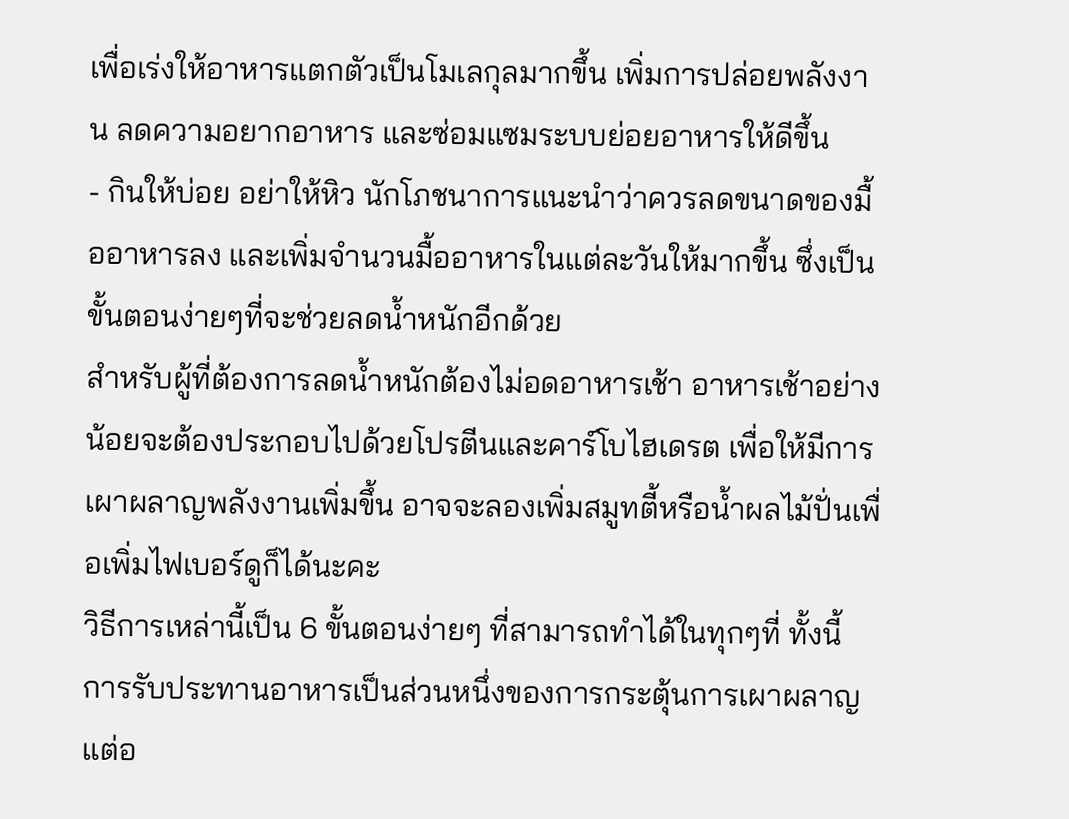เพื่อเร่งให้อาหารแตกตัวเป็นโมเลกุลมากขึ้น เพิ่มการปล่อยพลังงาน ลดความอยากอาหาร และซ่อมแซมระบบย่อยอาหารให้ดีขึ้น
- กินให้บ่อย อย่าให้หิว นักโภชนาการแนะนำว่าควรลดขนาดของมื้ออาหารลง และเพิ่มจำนวนมื้ออาหารในแต่ละวันให้มากขึ้น ซึ่งเป็นขั้นตอนง่ายๆที่จะช่วยลดน้ำหนักอีกด้วย
สำหรับผู้ที่ต้องการลดน้ำหนักต้องไม่อดอาหารเช้า อาหารเช้าอย่างน้อยจะต้องประกอบไปด้วยโปรตีนและคาร์โบไฮเดรต เพื่อให้มีการเผาผลาญพลังงานเพิ่มขึ้น อาจจะลองเพิ่มสมูทตี้หรือน้ำผลไม้ปั่นเพื่อเพิ่มไฟเบอร์ดูก็ได้นะคะ
วิธีการเหล่านี้เป็น 6 ขั้นตอนง่ายๆ ที่สามารถทำได้ในทุกๆที่ ทั้งนี้ การรับประทานอาหารเป็นส่วนหนึ่งของการกระตุ้นการเผาผลาญ แต่อ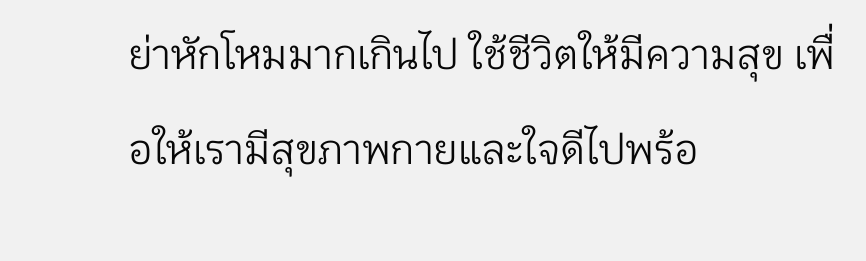ย่าหักโหมมากเกินไป ใช้ชีวิตให้มีความสุข เพื่อให้เรามีสุขภาพกายและใจดีไปพร้อ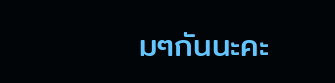มๆกันนะคะ